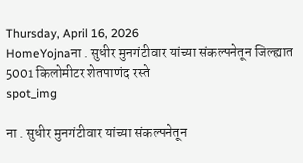Thursday, April 16, 2026
HomeYojnaना . सुधीर मुनगंटीवार यांच्या संकल्पनेतून जिल्ह्यात 5001 किलोमीटर शेतपाणंद रस्ते
spot_img

ना . सुधीर मुनगंटीवार यांच्या संकल्पनेतून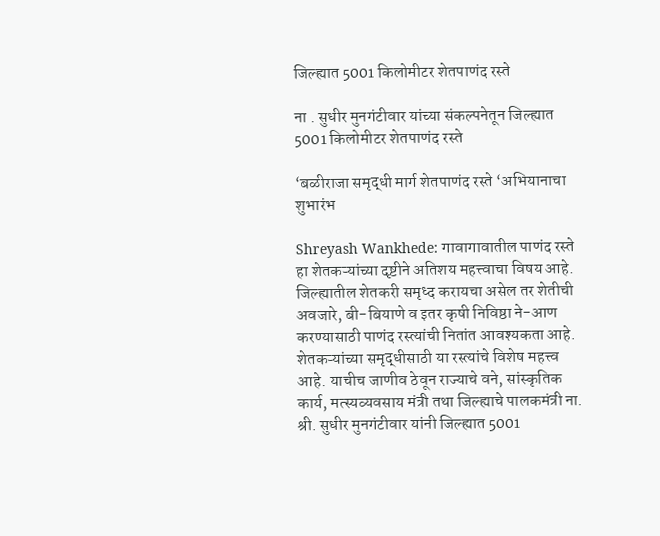जिल्ह्यात 5001 किलोमीटर शेतपाणंद रस्ते

ना . सुधीर मुनगंटीवार यांच्या संकल्पनेतून जिल्ह्यात 5001 किलोमीटर शेतपाणंद रस्ते

‘बळीराजा समृद्धी मार्ग शेतपाणंद रस्ते ‘अभियानाचा शुभारंभ

Shreyash Wankhede: गावागावातील पाणंद रस्ते हा शेतकऱ्यांच्या दृष्टीने अतिशय महत्त्वाचा विषय आहे. जिल्ह्यातील शेतकरी समृध्द करायचा असेल तर शेतीची अवजारे, बी-बियाणे व इतर कृषी निविष्ठा ने-आण करण्यासाठी पाणंद रस्त्यांची नितांत आवश्यकता आहे. शेतकऱ्यांच्या समृद्धीसाठी या रस्त्यांचे विशेष महत्त्व आहे. याचीच जाणीव ठेवून राज्याचे वने, सांस्कृतिक कार्य, मत्स्यव्यवसाय मंत्री तथा जिल्ह्याचे पालकमंत्री ना. श्री. सुधीर मुनगंटीवार यांनी जिल्ह्यात 5001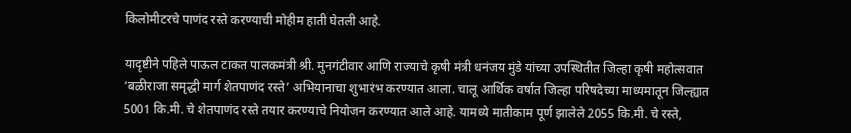किलोमीटरचे पाणंद रस्ते करण्याची मोहीम हाती घेतली आहे.

यादृष्टीने पहिले पाऊल टाकत पालकमंत्री श्री. मुनगंटीवार आणि राज्याचे कृषी मंत्री धनंजय मुंडे यांच्या उपस्थितीत जिल्हा कृषी महोत्सवात ‘बळीराजा समृद्धी मार्ग शेतपाणंद रस्ते’ अभियानाचा शुभारंभ करण्यात आला. चालू आर्थिक वर्षात जिल्हा परिषदेच्या माध्यमातून जिल्ह्यात 5001 कि.मी. चे शेतपाणंद रस्ते तयार करण्याचे नियोजन करण्यात आले आहे. यामध्ये मातीकाम पूर्ण झालेले 2055 कि.मी. चे रस्ते,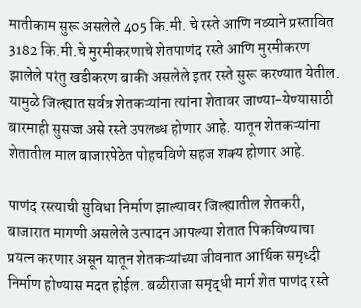मातीकाम सुरू असलेले 405 कि.मी. चे रस्ते आणि नव्याने प्रस्तावित 3182 कि.मी.चे मुरमीकरणाचे शेतपाणंद रस्ते आणि मुरमीकरण झालेले परंतु खडीकरण बाकी असलेले इतर रस्ते सुरू करण्यात येतील. यामुळे जिल्ह्यात सर्वत्र शेतकऱ्यांना त्यांना शेतावर जाण्या-येण्यासाठी बारमाही सुसज्ज असे रस्ते उपलब्ध होणार आहे. यातून शेतकऱ्यांना शेतातील माल बाजारपेठेत पोहचविणे सहज शक्य होणार आहे.

पाणंद रस्त्याची सुविधा निर्माण झाल्यावर जिल्ह्यातील शेतकरी, बाजारात मागणी असलेले उत्पादन आपल्या शेतात पिकविण्याचा प्रयत्न करणार असून यातून शेतकऱ्यांच्या जीवनात आर्थिक समृध्दी निर्माण होण्यास मदत होईल. बळीराजा समृद्धी मार्ग शेत पाणंद रस्ते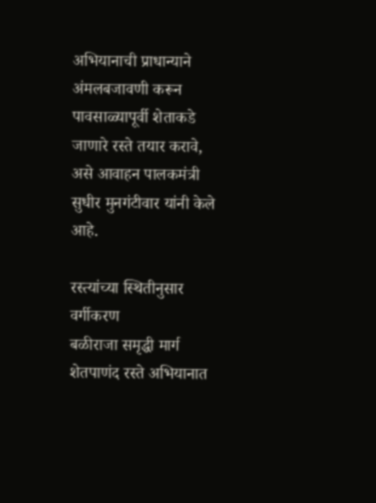अभियानाची प्राधान्याने अंमलबजावणी करून पावसाळ्यापूर्वी शेताकडे जाणारे रस्ते तयार करावे, असे आवाहन पालकमंत्री सुधीर मुनगंटीवार यांनी केले आहे.

रस्त्यांच्या स्थितीनुसार वर्गीकरण
बळीराजा समृद्धी मार्ग शेतपाणंद रस्ते अभियानात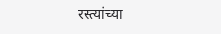रस्त्यांच्या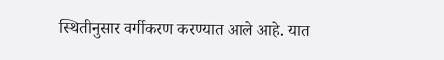स्थितीनुसार वर्गीकरण करण्यात आले आहे. यात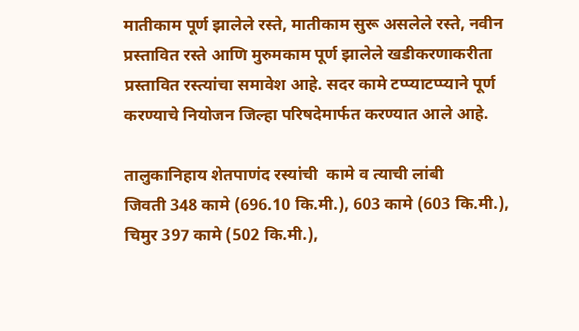मातीकाम पूर्ण झालेले रस्ते, मातीकाम सुरू असलेले रस्ते, नवीन प्रस्तावित रस्ते आणि मुरुमकाम पूर्ण झालेले खडीकरणाकरीता प्रस्तावित रस्त्यांचा समावेश आहे. सदर कामे टप्प्याटप्प्याने पूर्ण करण्याचे नियोजन जिल्हा परिषदेमार्फत करण्यात आले आहे.

तालुकानिहाय शेतपाणंद रस्यांची  कामे व त्याची लांबी
जिवती 348 कामे (696.10 कि.मी.), 603 कामे (603 कि.मी.), चिमुर 397 कामे (502 कि.मी.),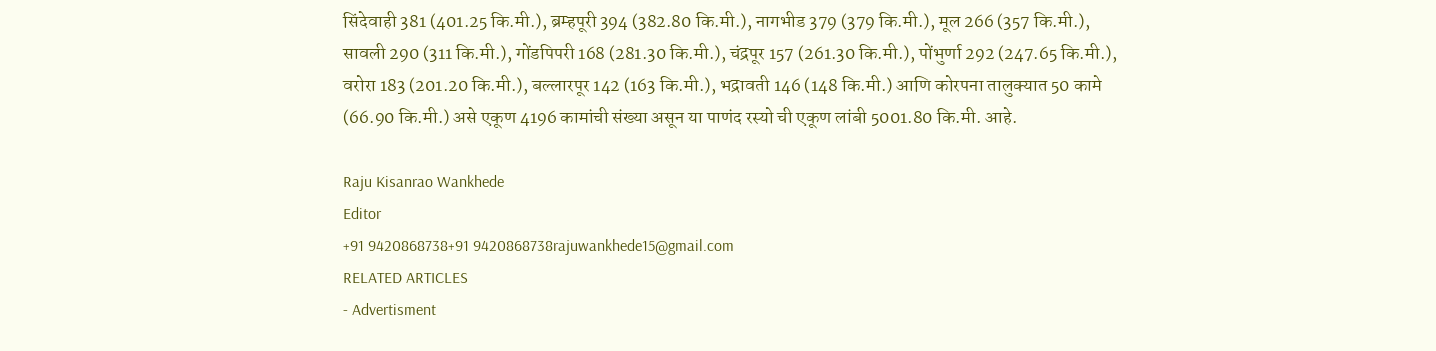सिंदेवाही 381 (401.25 कि.मी.), ब्रम्हपूरी 394 (382.80 कि.मी.), नागभीड 379 (379 कि.मी.), मूल 266 (357 कि.मी.), सावली 290 (311 कि.मी.), गोंडपिपरी 168 (281.30 कि.मी.), चंद्रपूर 157 (261.30 कि.मी.), पोंभुर्णा 292 (247.65 कि.मी.), वरोरा 183 (201.20 कि.मी.), बल्लारपूर 142 (163 कि.मी.), भद्रावती 146 (148 कि.मी.) आणि कोरपना तालुक्यात 50 कामे (66.90 कि.मी.) असे एकूण 4196 कामांची संख्या असून या पाणंद रस्यो ची एकूण लांबी 5001.80 कि.मी. आहे.

Raju Kisanrao Wankhede
Editor
+91 9420868738+91 9420868738rajuwankhede15@gmail.com
RELATED ARTICLES
- Advertisment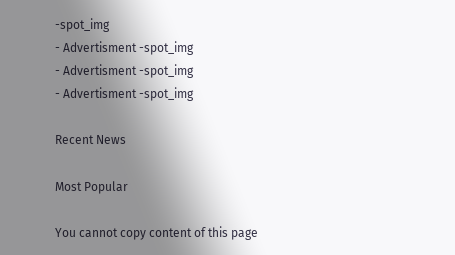-spot_img
- Advertisment -spot_img
- Advertisment -spot_img
- Advertisment -spot_img

Recent News

Most Popular

You cannot copy content of this page